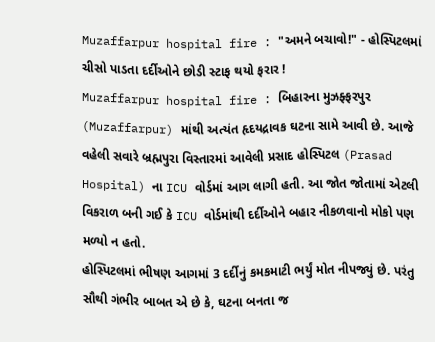Muzaffarpur hospital fire : "અમને બચાવો!" - હોસ્પિટલમાં ચીસો પાડતા દર્દીઓને છોડી સ્ટાફ થયો ફરાર !
Muzaffarpur hospital fire : બિહારના મુઝફ્ફરપુર (Muzaffarpur) માંથી અત્યંત હૃદયદ્રાવક ઘટના સામે આવી છે. આજે વહેલી સવારે બ્રહ્મપુરા વિસ્તારમાં આવેલી પ્રસાદ હોસ્પિટલ (Prasad Hospital) ના ICU વોર્ડમાં આગ લાગી હતી. આ જોત જોતામાં એટલી વિકરાળ બની ગઈ કે ICU વોર્ડમાંથી દર્દીઓને બહાર નીકળવાનો મોકો પણ મળ્યો ન હતો.
હોસ્પિટલમાં ભીષણ આગમાં 3 દર્દીનું કમકમાટી ભર્યું મોત નીપજ્યું છે. પરંતુ સૌથી ગંભીર બાબત એ છે કે, ઘટના બનતા જ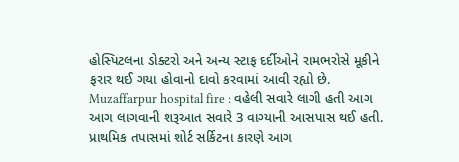હોસ્પિટલના ડોક્ટરો અને અન્ય સ્ટાફ દર્દીઓને રામભરોસે મૂકીને ફરાર થઈ ગયા હોવાનો દાવો કરવામાં આવી રહ્યો છે.
Muzaffarpur hospital fire : વહેલી સવારે લાગી હતી આગ
આગ લાગવાની શરૂઆત સવારે 3 વાગ્યાની આસપાસ થઈ હતી. પ્રાથમિક તપાસમાં શોર્ટ સર્કિટના કારણે આગ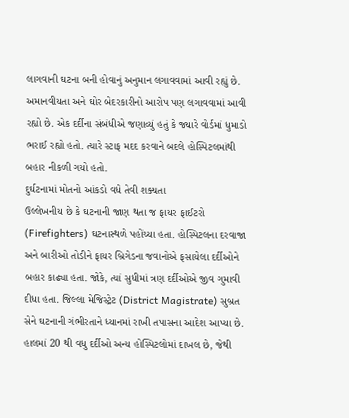લાગવાની ઘટના બની હોવાનું અનુમાન લગાવવામાં આવી રહ્યું છે. અમાનવીયતા અને ઘોર બેદરકારીનો આરોપ પણ લગાવવામાં આવી રહ્યો છે. એક દર્દીના સંબંધીએ જણાવ્યું હતું કે જ્યારે વોર્ડમાં ધુમાડો ભરાઈ રહ્યો હતો. ત્યારે સ્ટાફ મદદ કરવાને બદલે હોસ્પિટલમાંથી બહાર નીકળી ગયો હતો.
દુર્ઘટનામાં મોતનો આંકડો વધે તેવી શક્યતા
ઉલ્લેખનીય છે કે ઘટનાની જાણ થતા જ ફાયર ફાઈટરો (Firefighters) ઘટનાસ્થળે પહોંચ્યા હતા. હોસ્પિટલના દરવાજા અને બારીઓ તોડીને ફાયર બ્રિગેડના જવાનોએ ફસાયેલા દર્દીઓને બહાર કાઢ્યા હતા. જોકે, ત્યાં સુધીમાં ત્રણ દર્દીઓએ જીવ ગુમાવી દીધા હતા. જિલ્લા મેજિસ્ટ્રેટ (District Magistrate) સુબ્રત સેને ઘટનાની ગંભીરતાને ધ્યાનમાં રાખી તપાસના આદેશ આપ્યા છે. હાલમાં 20 થી વધુ દર્દીઓ અન્ય હોસ્પિટલોમાં દાખલ છે, જેથી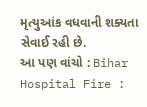મૃત્યુઆંક વધવાની શક્યતા સેવાઈ રહી છે.
આ પણ વાંચો : Bihar Hospital Fire :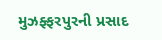મુઝફ્ફરપુરની પ્રસાદ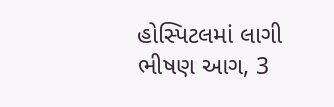હોસ્પિટલમાં લાગી ભીષણ આગ, 3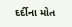દર્દીના મોત